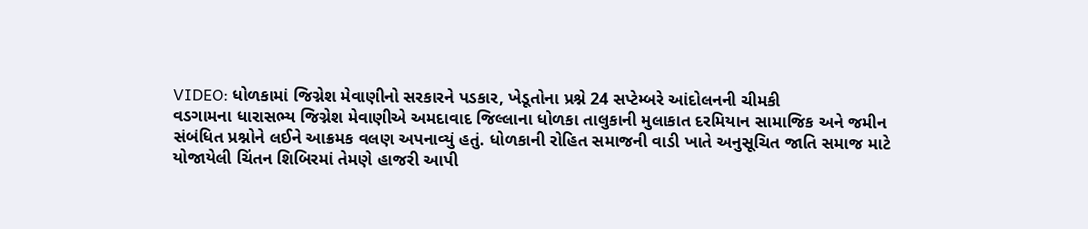VIDEO: ધોળકામાં જિગ્નેશ મેવાણીનો સરકારને પડકાર, ખેડૂતોના પ્રશ્ને 24 સપ્ટેમ્બરે આંદોલનની ચીમકી
વડગામના ધારાસભ્ય જિગ્નેશ મેવાણીએ અમદાવાદ જિલ્લાના ધોળકા તાલુકાની મુલાકાત દરમિયાન સામાજિક અને જમીન સંબંધિત પ્રશ્નોને લઈને આક્રમક વલણ અપનાવ્યું હતું. ધોળકાની રોહિત સમાજની વાડી ખાતે અનુસૂચિત જાતિ સમાજ માટે યોજાયેલી ચિંતન શિબિરમાં તેમણે હાજરી આપી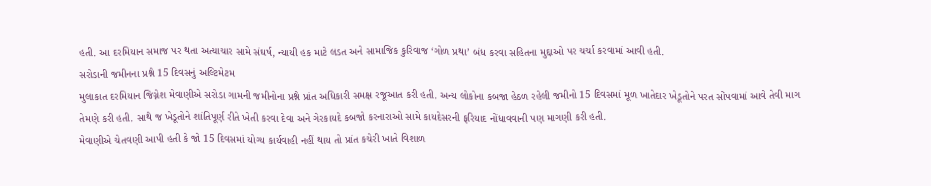હતી. આ દરમિયાન સમાજ પર થતા અત્યાચાર સામે સંઘર્ષ, ન્યાયી હક માટે લડત અને સામાજિક કુરિવાજ ‘ગોળ પ્રથા’ બંધ કરવા સહિતના મુદ્દાઓ પર ચર્ચા કરવામાં આવી હતી.
સરોડાની જમીનના પ્રશ્ને 15 દિવસનું અલ્ટિમેટમ
મુલાકાત દરમિયાન જિગ્નેશ મેવાણીએ સરોડા ગામની જમીનોના પ્રશ્ને પ્રાંત અધિકારી સમક્ષ રજૂઆત કરી હતી. અન્ય લોકોના કબજા હેઠળ રહેલી જમીનો 15 દિવસમાં મૂળ ખાતેદાર ખેડૂતોને પરત સોંપવામાં આવે તેવી માગ તેમણે કરી હતી. સાથે જ ખેડૂતોને શાંતિપૂર્ણ રીતે ખેતી કરવા દેવા અને ગેરકાયદે કબજો કરનારાઓ સામે કાયદેસરની ફરિયાદ નોંધાવવાની પણ માગણી કરી હતી.
મેવાણીએ ચેતવણી આપી હતી કે જો 15 દિવસમાં યોગ્ય કાર્યવાહી નહીં થાય તો પ્રાંત કચેરી ખાતે વિશાળ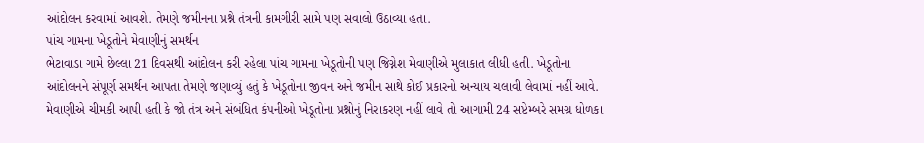આંદોલન કરવામાં આવશે. તેમણે જમીનના પ્રશ્ને તંત્રની કામગીરી સામે પણ સવાલો ઉઠાવ્યા હતા.
પાંચ ગામના ખેડૂતોને મેવાણીનું સમર્થન
ભેટાવાડા ગામે છેલ્લા 21 દિવસથી આંદોલન કરી રહેલા પાંચ ગામના ખેડૂતોની પણ જિગ્નેશ મેવાણીએ મુલાકાત લીધી હતી. ખેડૂતોના આંદોલનને સંપૂર્ણ સમર્થન આપતા તેમણે જણાવ્યું હતું કે ખેડૂતોના જીવન અને જમીન સાથે કોઈ પ્રકારનો અન્યાય ચલાવી લેવામાં નહીં આવે.
મેવાણીએ ચીમકી આપી હતી કે જો તંત્ર અને સંબંધિત કંપનીઓ ખેડૂતોના પ્રશ્નોનું નિરાકરણ નહીં લાવે તો આગામી 24 સપ્ટેમ્બરે સમગ્ર ધોળકા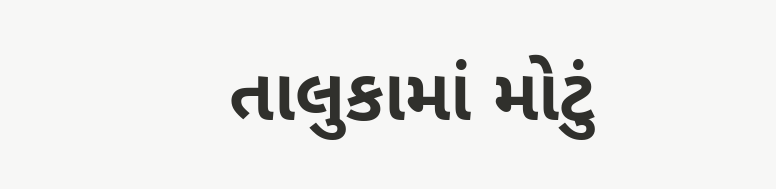તાલુકામાં મોટું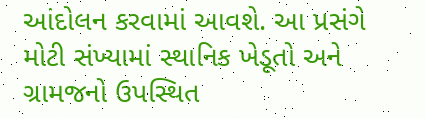આંદોલન કરવામાં આવશે. આ પ્રસંગે મોટી સંખ્યામાં સ્થાનિક ખેડૂતો અને ગ્રામજનો ઉપસ્થિત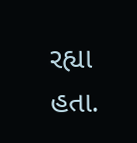રહ્યા હતા.